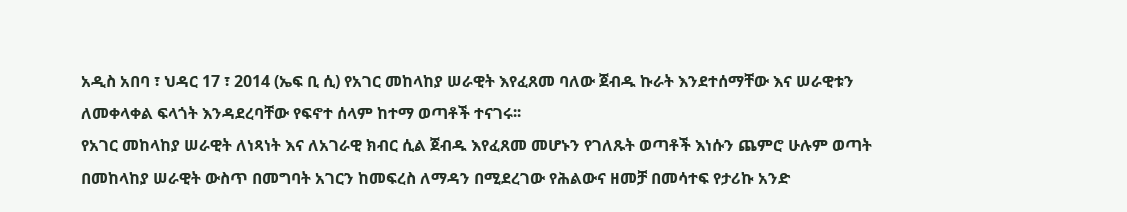አዲስ አበባ ፣ ህዳር 17 ፣ 2014 (ኤፍ ቢ ሲ) የአገር መከላከያ ሠራዊት እየፈጸመ ባለው ጀብዱ ኩራት እንደተሰማቸው እና ሠራዊቱን ለመቀላቀል ፍላጎት እንዳደረባቸው የፍኖተ ሰላም ከተማ ወጣቶች ተናገሩ፡፡
የአገር መከላከያ ሠራዊት ለነጻነት እና ለአገራዊ ክብር ሲል ጀብዱ እየፈጸመ መሆኑን የገለጹት ወጣቶች እነሱን ጨምሮ ሁሉም ወጣት በመከላከያ ሠራዊት ውስጥ በመግባት አገርን ከመፍረስ ለማዳን በሚደረገው የሕልውና ዘመቻ በመሳተፍ የታሪኩ አንድ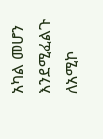አካል መሆን እንደሚፈልጉ ለአሚኮ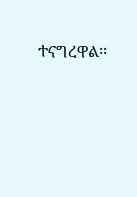ተናግረዋል፡፡